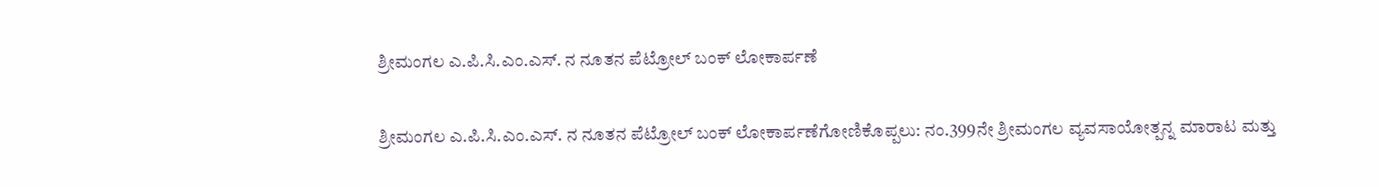ಶ್ರೀಮಂಗಲ ಎ.ಪಿ.ಸಿ.ಎಂ.ಎಸ್. ನ ನೂತನ ಪೆಟ್ರೋಲ್ ಬಂಕ್ ಲೋಕಾರ್ಪಣೆ

ಶ್ರೀಮಂಗಲ ಎ.ಪಿ.ಸಿ.ಎಂ.ಎಸ್. ನ ನೂತನ ಪೆಟ್ರೋಲ್ ಬಂಕ್ ಲೋಕಾರ್ಪಣೆಗೋಣಿಕೊಪ್ಪಲು: ನಂ.399ನೇ ಶ್ರೀಮಂಗಲ ವ್ಯವಸಾಯೋತ್ಪನ್ನ ಮಾರಾಟ ಮತ್ತು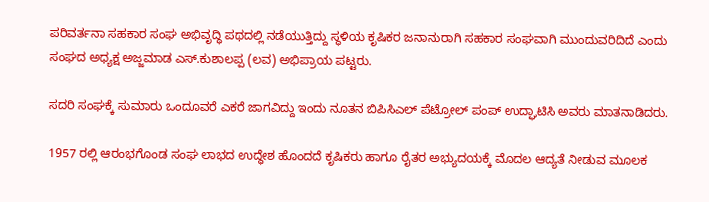ಪರಿವರ್ತನಾ ಸಹಕಾರ ಸಂಘ ಅಭಿವೃದ್ಧಿ ಪಥದಲ್ಲಿ ನಡೆಯುತ್ತಿದ್ದು ಸ್ಥಳಿಯ ಕೃಷಿಕರ ಜನಾನುರಾಗಿ ಸಹಕಾರ ಸಂಘವಾಗಿ ಮುಂದುವರಿದಿದೆ ಎಂದು ಸಂಘದ ಅಧ್ಯಕ್ಷ ಅಜ್ಜಮಾಡ ಎಸ್.ಕುಶಾಲಪ್ಪ (ಲವ) ಅಭಿಪ್ರಾಯ ಪಟ್ಟರು.

ಸದರಿ ಸಂಘಕ್ಕೆ ಸುಮಾರು ಒಂದೂವರೆ ಎಕರೆ ಜಾಗವಿದ್ದು ಇಂದು ನೂತನ ಬಿಪಿಸಿಎಲ್ ಪೆಟ್ರೋಲ್ ಪಂಪ್ ಉದ್ಘಾಟಿಸಿ ಅವರು ಮಾತನಾಡಿದರು.

1957 ರಲ್ಲಿ ಆರಂಭಗೊಂಡ ಸಂಘ ಲಾಭದ ಉದ್ಧೇಶ ಹೊಂದದೆ ಕೃಷಿಕರು ಹಾಗೂ ರೈತರ ಅಭ್ಯುದಯಕ್ಕೆ ಮೊದಲ ಆದ್ಯತೆ ನೀಡುವ ಮೂಲಕ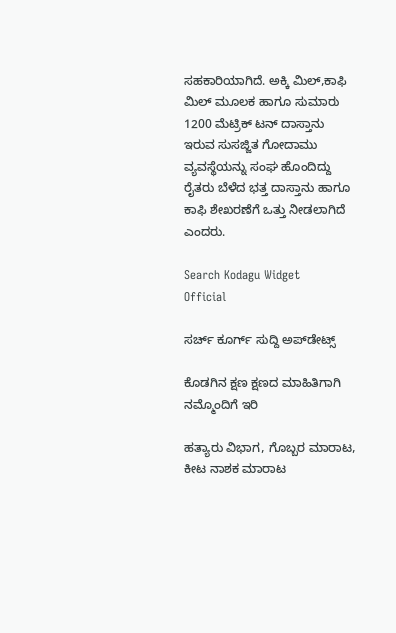ಸಹಕಾರಿಯಾಗಿದೆ. ಅಕ್ಕಿ ಮಿಲ್,ಕಾಫಿ ಮಿಲ್ ಮೂಲಕ ಹಾಗೂ ಸುಮಾರು 1200 ಮೆಟ್ರಿಕ್ ಟನ್ ದಾಸ್ತಾನು ಇರುವ ಸುಸಜ್ಜಿತ ಗೋದಾಮು ವ್ಯವಸ್ಥೆಯನ್ನು ಸಂಘ ಹೊಂದಿದ್ದು ರೈತರು ಬೆಳೆದ ಭತ್ತ ದಾಸ್ತಾನು ಹಾಗೂ ಕಾಫಿ ಶೇಖರಣೆಗೆ ಒತ್ತು ನೀಡಲಾಗಿದೆ ಎಂದರು.

Search Kodagu Widget
Official

ಸರ್ಚ್‌ ಕೂರ್ಗ್‌ ಸುದ್ದಿ ಅಪ್‌ಡೇಟ್ಸ್

ಕೊಡಗಿನ ಕ್ಷಣ ಕ್ಷಣದ ಮಾಹಿತಿಗಾಗಿ ನಮ್ಮೊಂದಿಗೆ ಇರಿ

ಹತ್ಯಾರು ವಿಭಾಗ, ಗೊಬ್ಬರ ಮಾರಾಟ, ಕೀಟ ನಾಶಕ ಮಾರಾಟ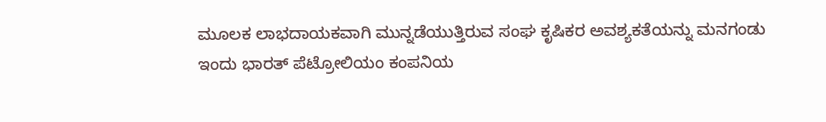ಮೂಲಕ ಲಾಭದಾಯಕವಾಗಿ ಮುನ್ನಡೆಯುತ್ತಿರುವ ಸಂಘ ಕೃಷಿಕರ ಅವಶ್ಯಕತೆಯನ್ನು ಮನಗಂಡು ಇಂದು ಭಾರತ್ ಪೆಟ್ರೋಲಿಯಂ ಕಂಪನಿಯ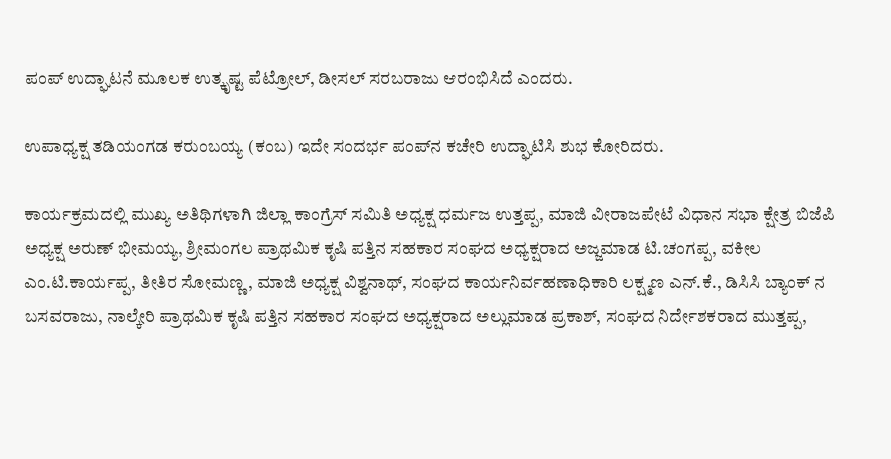ಪಂಪ್ ಉದ್ಘಾಟನೆ ಮೂಲಕ ಉತ್ಕೃಷ್ಟ ಪೆಟ್ರೋಲ್, ಡೀಸಲ್ ಸರಬರಾಜು ಆರಂಭಿಸಿದೆ ಎಂದರು.

ಉಪಾಧ್ಯಕ್ಷ ತಡಿಯಂಗಡ ಕರುಂಬಯ್ಯ (ಕಂಬ) ಇದೇ ಸಂದರ್ಭ ಪಂಪ್‌ನ ಕಚೇರಿ ಉದ್ಘಾಟಿಸಿ ಶುಭ ಕೋರಿದರು.

ಕಾರ್ಯಕ್ರಮದಲ್ಲಿ ಮುಖ್ಯ ಅತಿಥಿಗಳಾಗಿ ಜಿಲ್ಲಾ ಕಾಂಗ್ರೆಸ್ ಸಮಿತಿ ಅಧ್ಯಕ್ಷ ಧರ್ಮಜ ಉತ್ತಪ್ಪ, ಮಾಜಿ ವೀರಾಜಪೇಟೆ ವಿಧಾನ ಸಭಾ ಕ್ಷೇತ್ರ ಬಿಜೆಪಿ ಅಧ್ಯಕ್ಷ ಅರುಣ್ ಭೀಮಯ್ಯ, ಶ್ರೀಮಂಗಲ ಪ್ರಾಥಮಿಕ ಕೃಷಿ ಪತ್ತಿನ ಸಹಕಾರ ಸಂಘದ ಅಧ್ಯಕ್ಷರಾದ ಅಜ್ಜಮಾಡ ಟಿ.ಚಂಗಪ್ಪ, ವಕೀಲ ಎಂ.ಟಿ.ಕಾರ್ಯಪ್ಪ, ತೀತಿರ ಸೋಮಣ್ಣ, ಮಾಜಿ ಅಧ್ಯಕ್ಷ ವಿಶ್ವನಾಥ್, ಸಂಘದ ಕಾರ್ಯನಿರ್ವಹಣಾಧಿಕಾರಿ ಲಕ್ಷ್ಮಣ ಎನ್.ಕೆ., ಡಿಸಿಸಿ ಬ್ಯಾಂಕ್ ನ ಬಸವರಾಜು, ನಾಲ್ಕೇರಿ ಪ್ರಾಥಮಿಕ ಕೃಷಿ ಪತ್ತಿನ ಸಹಕಾರ ಸಂಘದ ಅಧ್ಯಕ್ಷರಾದ ಅಲ್ಲುಮಾಡ ಪ್ರಕಾಶ್, ಸಂಘದ ನಿರ್ದೇಶಕರಾದ ಮುತ್ತಪ್ಪ,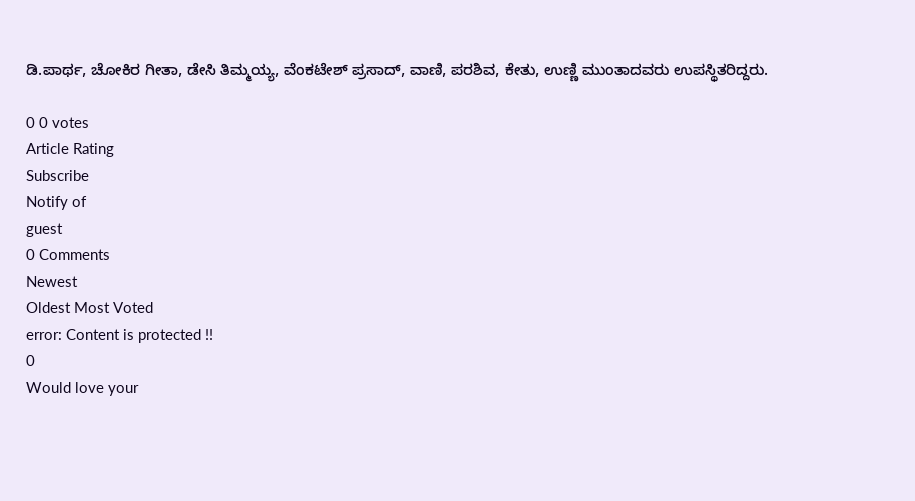ಡಿ.ಪಾರ್ಥ, ಚೋಕಿರ ಗೀತಾ, ಡೇಸಿ ತಿಮ್ಮಯ್ಯ, ವೆಂಕಟೇಶ್ ಪ್ರಸಾದ್, ವಾಣಿ, ಪರಶಿವ, ಕೇತು, ಉಣ್ಣಿ ಮುಂತಾದವರು ಉಪಸ್ಥಿತರಿದ್ದರು.

0 0 votes
Article Rating
Subscribe
Notify of
guest
0 Comments
Newest
Oldest Most Voted
error: Content is protected !!
0
Would love your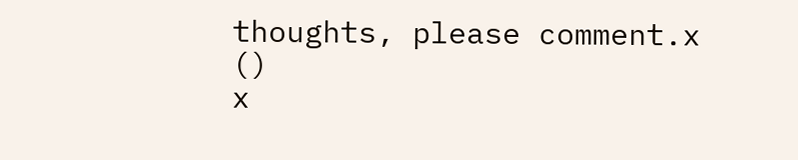thoughts, please comment.x
()
x